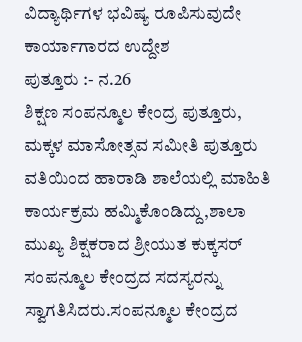ವಿದ್ಯಾರ್ಥಿಗಳ ಭವಿಷ್ಯ ರೂಪಿಸುವುದೇ ಕಾರ್ಯಾಗಾರದ ಉದ್ದೇಶ
ಪುತ್ತೂರು :- ನ.26
ಶಿಕ್ಷಣ ಸಂಪನ್ಮೂಲ ಕೇಂದ್ರ ಪುತ್ತೂರು,
ಮಕ್ಕಳ ಮಾಸೋತ್ಸವ ಸಮೀತಿ ಪುತ್ತೂರು ವತಿಯಿಂದ ಹಾರಾಡಿ ಶಾಲೆಯಲ್ಲಿ ಮಾಹಿತಿ ಕಾರ್ಯಕ್ರಮ ಹಮ್ಮಿಕೊಂಡಿದ್ದು,ಶಾಲಾ ಮುಖ್ಯ ಶಿಕ್ಷಕರಾದ ಶ್ರೀಯುತ ಕುಕ್ಕಸರ್ ಸಂಪನ್ಮೂಲ ಕೇಂದ್ರದ ಸದಸ್ಯರನ್ನು ಸ್ವಾಗತಿಸಿದರು.ಸಂಪನ್ಮೂಲ ಕೇಂದ್ರದ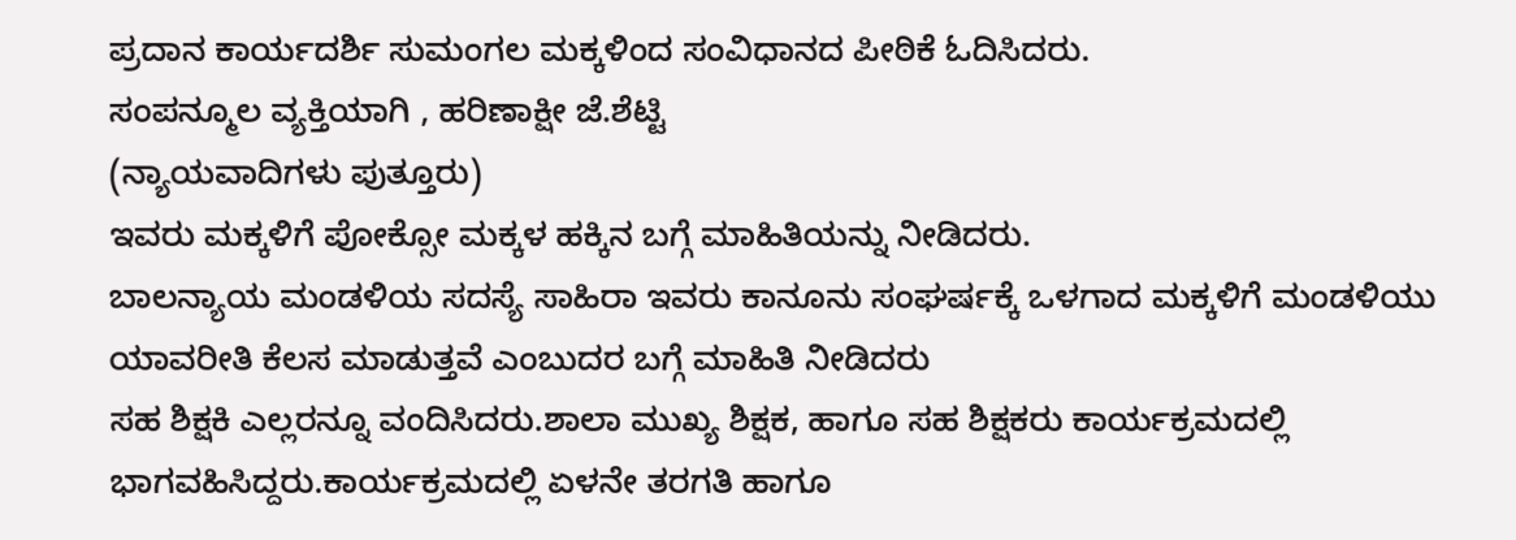ಪ್ರದಾನ ಕಾರ್ಯದರ್ಶಿ ಸುಮಂಗಲ ಮಕ್ಕಳಿಂದ ಸಂವಿಧಾನದ ಪೀಠಿಕೆ ಓದಿಸಿದರು.
ಸಂಪನ್ಮೂಲ ವ್ಯಕ್ತಿಯಾಗಿ , ಹರಿಣಾಕ್ಷೀ ಜೆ.ಶೆಟ್ಟಿ
(ನ್ಯಾಯವಾದಿಗಳು ಪುತ್ತೂರು)
ಇವರು ಮಕ್ಕಳಿಗೆ ಪೋಕ್ಸೋ ಮಕ್ಕಳ ಹಕ್ಕಿನ ಬಗ್ಗೆ ಮಾಹಿತಿಯನ್ನು ನೀಡಿದರು.
ಬಾಲನ್ಯಾಯ ಮಂಡಳಿಯ ಸದಸ್ಯೆ ಸಾಹಿರಾ ಇವರು ಕಾನೂನು ಸಂಘರ್ಷಕ್ಕೆ ಒಳಗಾದ ಮಕ್ಕಳಿಗೆ ಮಂಡಳಿಯು ಯಾವರೀತಿ ಕೆಲಸ ಮಾಡುತ್ತವೆ ಎಂಬುದರ ಬಗ್ಗೆ ಮಾಹಿತಿ ನೀಡಿದರು
ಸಹ ಶಿಕ್ಷಕಿ ಎಲ್ಲರನ್ನೂ ವಂದಿಸಿದರು.ಶಾಲಾ ಮುಖ್ಯ ಶಿಕ್ಷಕ, ಹಾಗೂ ಸಹ ಶಿಕ್ಷಕರು ಕಾರ್ಯಕ್ರಮದಲ್ಲಿ ಭಾಗವಹಿಸಿದ್ದರು.ಕಾರ್ಯಕ್ರಮದಲ್ಲಿ ಏಳನೇ ತರಗತಿ ಹಾಗೂ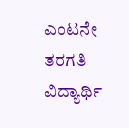ಎಂಟನೇ ತರಗತಿ ವಿದ್ಯಾರ್ಥಿ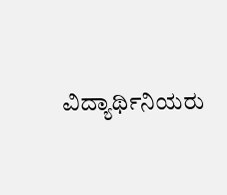ವಿದ್ಯಾರ್ಥಿನಿಯರು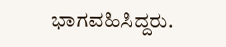ಭಾಗವಹಿಸಿದ್ದರು.